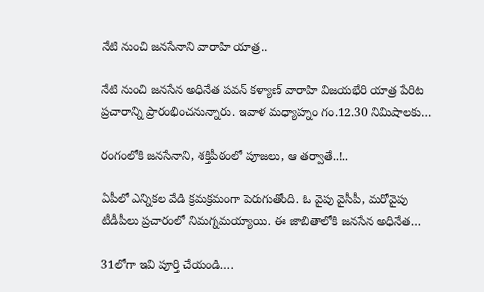నేటి నుంచి జనసేనాని వారాహి యాత్ర..

నేటి నుంచి జనసేన అధినేత పవన్ కళ్యాణ్ వారాహి విజయభేరి యాత్ర పేరిట ప్రచారాన్ని ప్రారంభించనున్నారు. ఇవాళ మధ్యాహ్నం గం.12.30 నిమిషాలకు…

రంగంలోకి జనసేనాని, శక్తిపీఠంలో పూజలు, ఆ తర్వాతే..!..

ఏపీలో ఎన్నికల వేడి క్రమక్రమంగా పెరుగుతోంది. ఓ వైపు వైసీపీ, మరోవైపు టీడీపీలు ప్రచారంలో నిమగ్నమయ్యాయి. ఈ జాబితాలోకి జనసేన అధినేత…

31లోగా ఇవి పూర్తి చేయండి….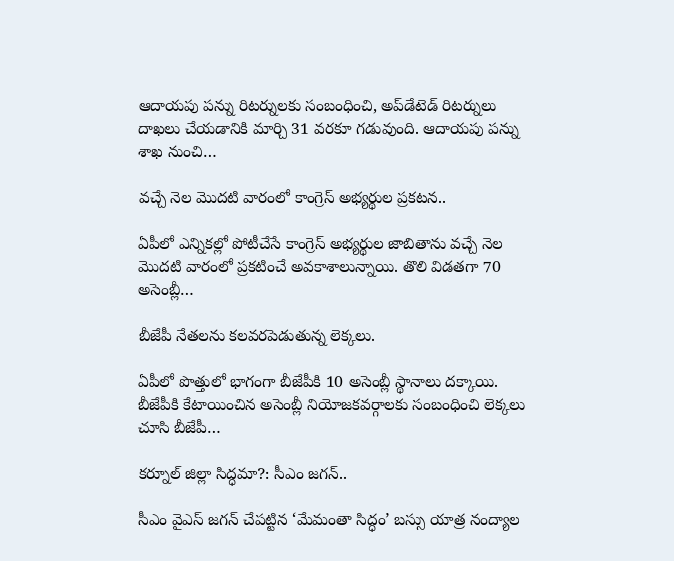ఆదాయపు పన్ను రిటర్నులకు సంబంధించి, అప్‌డేటెడ్ రిటర్నులు దాఖలు చేయడానికి మార్చి 31 వరకూ గడువుంది. ఆదాయపు పన్ను శాఖ నుంచి…

వచ్చే నెల మొదటి వారంలో కాంగ్రెస్ అభ్యర్థుల ప్రకటన..

ఏపీలో ఎన్నికల్లో పోటీచేసే కాంగ్రెస్ అభ్యర్థుల జాబితాను వచ్చే నెల మొదటి వారంలో ప్రకటించే అవకాశాలున్నాయి. తొలి విడతగా 70 అసెంబ్లీ…

బీజేపీ నేతలను కలవరపెడుతున్న లెక్కలు.

ఏపీలో పొత్తులో భాగంగా బీజేపీకి 10 అసెంబ్లీ స్థానాలు దక్కాయి. బీజేపీకి కేటాయించిన అసెంబ్లీ నియోజకవర్గాలకు సంబంధించి లెక్కలు చూసి బీజేపీ…

కర్నూల్ జిల్లా సిద్ధమా?: సీఎం జగన్..

సీఎం వైఎస్ జగన్ చేపట్టిన ‘మేమంతా సిద్ధం’ బస్సు యాత్ర నంద్యాల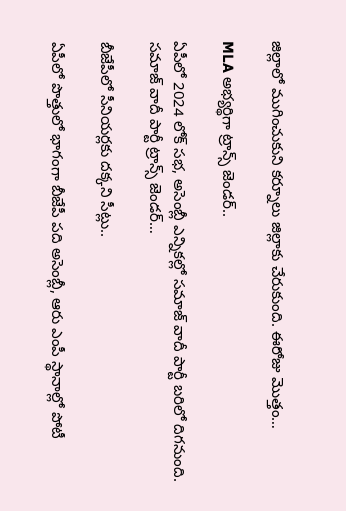జిల్లాలో ముగించుకుని కర్నూలు జిల్లాకు చేరుకుంది. ఈరోజు మొత్తం…

MLA అభ్యర్థిగా ట్రాన్స్ జెండర్..

ఏపీలో 2024 లోక్ సభ, అసెంబ్లీ ఎన్నికల్లో సమాజ్ వాదీ పార్టీ బరిలో దిగనుంది. సమాజ్ వాదీ పార్టీ ట్రాన్స్ జెండర్…

బీజేపీలో సీనియర్లకు దక్కని సీట్లు..

ఏపీలో పొత్తులో భాగంగా బీజేపీ పది అసెంబ్లీ, ఆరు ఎంపీ స్థానాల్లో పోటీ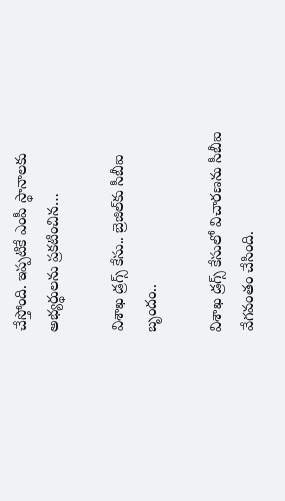చేస్తోంది. ఇప్పటికే ఎంపీ స్థానాలకు అభ్యర్థులను ప్రకటించిన…

విశాఖ డ్రగ్స్ కేసు.. బ్రెజిల్‌కు సీబీఐ బృందం..

విశాఖ డ్రగ్స్ కేసులో విచారణను సీబీఐ వేగవంతం చేసింది.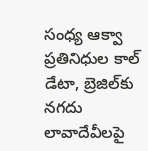సంధ్య ఆక్వా ప్రతినిధుల కాల్ డేటా, బ్రెజిల్‌కు నగదు లావాదేవీలపై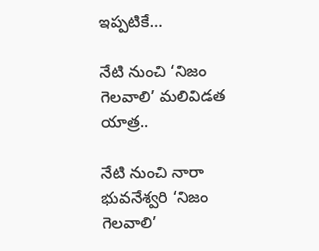ఇప్పటికే…

నేటి నుంచి ‘నిజం గెలవాలి’ మలివిడత యాత్ర..

నేటి నుంచి నారా భువనేశ్వరి ‘నిజం గెలవాలి’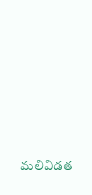మలివిడత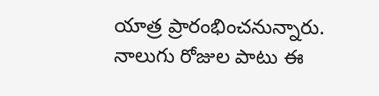యాత్ర ప్రారంభించనున్నారు. నాలుగు రోజుల పాటు ఈ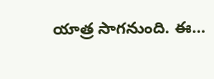యాత్ర సాగనుంది. ఈ…